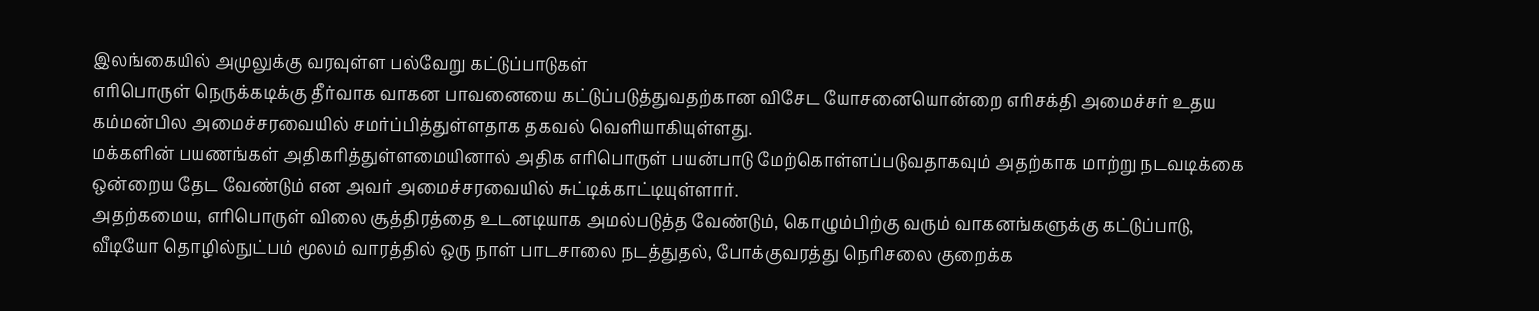இலங்கையில் அமுலுக்கு வரவுள்ள பல்வேறு கட்டுப்பாடுகள்
எரிபொருள் நெருக்கடிக்கு தீர்வாக வாகன பாவனையை கட்டுப்படுத்துவதற்கான விசேட யோசனையொன்றை எரிசக்தி அமைச்சர் உதய கம்மன்பில அமைச்சரவையில் சமர்ப்பித்துள்ளதாக தகவல் வெளியாகியுள்ளது.
மக்களின் பயணங்கள் அதிகரித்துள்ளமையினால் அதிக எரிபொருள் பயன்பாடு மேற்கொள்ளப்படுவதாகவும் அதற்காக மாற்று நடவடிக்கை ஒன்றைய தேட வேண்டும் என அவர் அமைச்சரவையில் சுட்டிக்காட்டியுள்ளார்.
அதற்கமைய, எரிபொருள் விலை சூத்திரத்தை உடனடியாக அமல்படுத்த வேண்டும், கொழும்பிற்கு வரும் வாகனங்களுக்கு கட்டுப்பாடு, வீடியோ தொழில்நுட்பம் மூலம் வாரத்தில் ஒரு நாள் பாடசாலை நடத்துதல், போக்குவரத்து நெரிசலை குறைக்க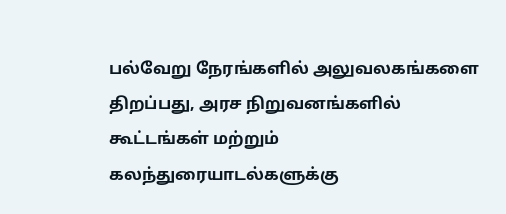பல்வேறு நேரங்களில் அலுவலகங்களை திறப்பது, அரச நிறுவனங்களில் கூட்டங்கள் மற்றும் கலந்துரையாடல்களுக்கு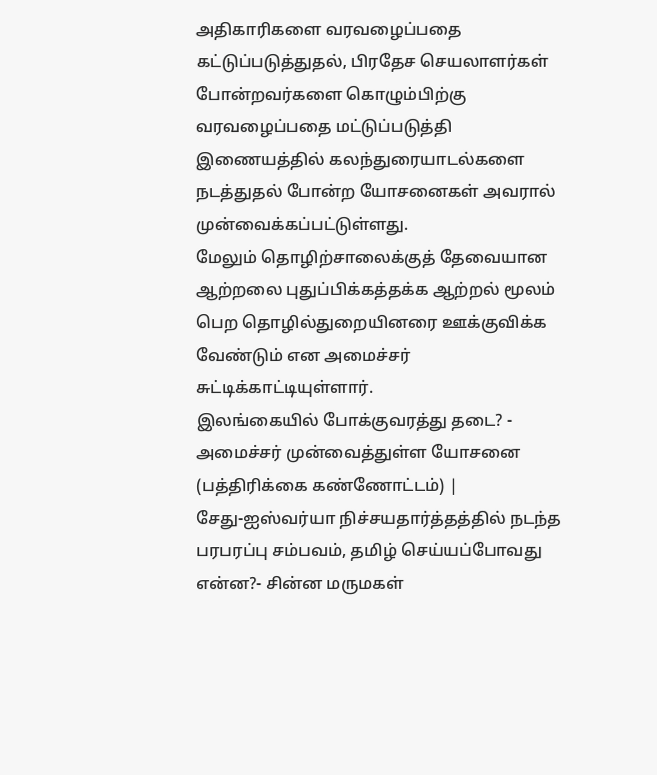அதிகாரிகளை வரவழைப்பதை கட்டுப்படுத்துதல், பிரதேச செயலாளர்கள் போன்றவர்களை கொழும்பிற்கு வரவழைப்பதை மட்டுப்படுத்தி இணையத்தில் கலந்துரையாடல்களை நடத்துதல் போன்ற யோசனைகள் அவரால் முன்வைக்கப்பட்டுள்ளது.
மேலும் தொழிற்சாலைக்குத் தேவையான ஆற்றலை புதுப்பிக்கத்தக்க ஆற்றல் மூலம் பெற தொழில்துறையினரை ஊக்குவிக்க வேண்டும் என அமைச்சர் சுட்டிக்காட்டியுள்ளார்.
இலங்கையில் போக்குவரத்து தடை? - அமைச்சர் முன்வைத்துள்ள யோசனை (பத்திரிக்கை கண்ணோட்டம்) |
சேது-ஐஸ்வர்யா நிச்சயதார்த்தத்தில் நடந்த பரபரப்பு சம்பவம், தமிழ் செய்யப்போவது என்ன?- சின்ன மருமகள்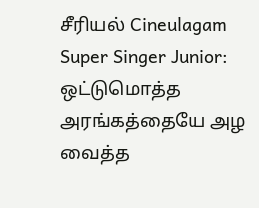சீரியல் Cineulagam
Super Singer Junior: ஒட்டுமொத்த அரங்கத்தையே அழ வைத்த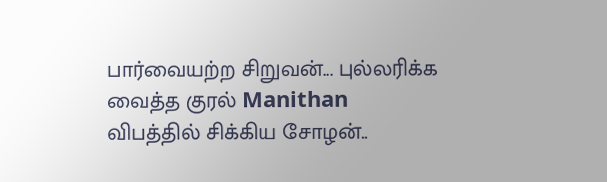பார்வையற்ற சிறுவன்... புல்லரிக்க வைத்த குரல் Manithan
விபத்தில் சிக்கிய சோழன்..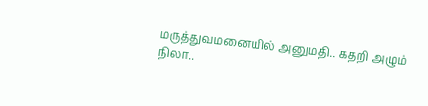மருத்துவமனையில் அனுமதி.. கதறி அழும் நிலா..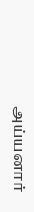அய்யனார்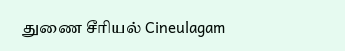துணை சீரியல் Cineulagam